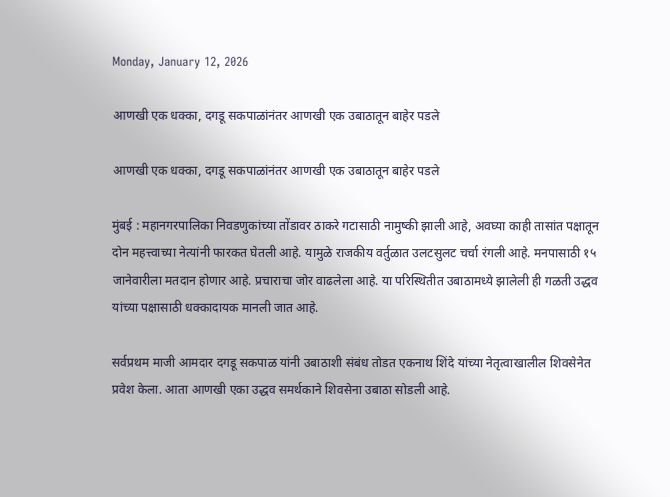Monday, January 12, 2026

आणखी एक धक्का, दगडू सकपाळांनंतर आणखी एक उबाठातून बाहेर पडले

आणखी एक धक्का, दगडू सकपाळांनंतर आणखी एक उबाठातून बाहेर पडले

मुंबई : महानगरपालिका निवडणुकांच्या तोंडावर ठाकरे गटासाठी नामुष्की झाली आहे, अवघ्या काही तासांत पक्षातून दोन महत्त्वाच्या नेत्यांनी फारकत घेतली आहे. यामुळे राजकीय वर्तुळात उलटसुलट चर्चा रंगली आहे. मनपासाठी १५ जानेवारीला मतदान होणार आहे. प्रचाराचा जोर वाढलेला आहे. या परिस्थितीत उबाठामध्ये झालेली ही गळती उद्धव यांच्या पक्षासाठी धक्कादायक मानली जात आहे.

सर्वप्रथम माजी आमदार दगडू सकपाळ यांनी उबाठाशी संबंध तोडत एकनाथ शिंदे यांच्या नेतृत्वाखालील शिवसेनेत प्रवेश केला. आता आणखी एका उद्धव समर्थकाने शिवसेना उबाठा सोडली आहे.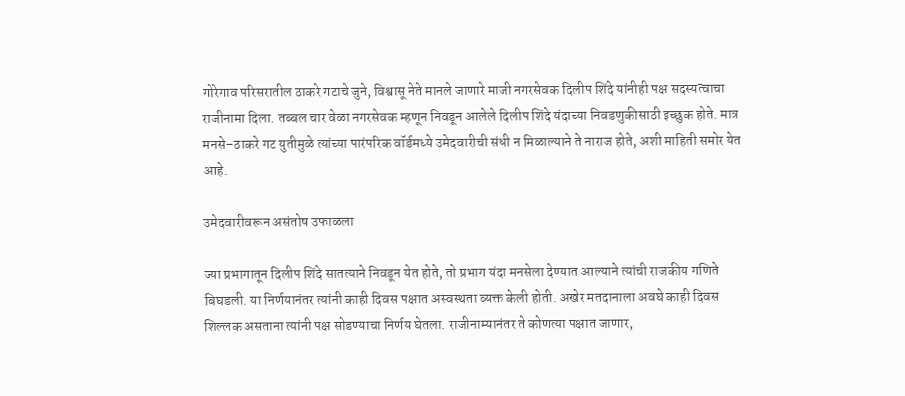गोरेगाव परिसरातील ठाकरे गटाचे जुने, विश्वासू नेते मानले जाणारे माजी नगरसेवक दिलीप शिंदे यांनीही पक्ष सदस्यत्वाचा राजीनामा दिला. तब्बल चार वेळा नगरसेवक म्हणून निवडून आलेले दिलीप शिंदे यंदाच्या निवडणुकीसाठी इच्छुक होते. मात्र मनसे–ठाकरे गट युतीमुळे त्यांच्या पारंपरिक वॉर्डमध्ये उमेदवारीची संधी न मिळाल्याने ते नाराज होते, अशी माहिती समोर येत आहे.

उमेदवारीवरून असंतोष उफाळला

ज्या प्रभागातून दिलीप शिंदे सातत्याने निवडून येत होते, तो प्रभाग यंदा मनसेला देण्यात आल्याने त्यांची राजकीय गणिते बिघडली. या निर्णयानंतर त्यांनी काही दिवस पक्षात अस्वस्थता व्यक्त केली होती. अखेर मतदानाला अवघे काही दिवस शिल्लक असताना त्यांनी पक्ष सोडण्याचा निर्णय घेतला. राजीनाम्यानंतर ते कोणत्या पक्षात जाणार,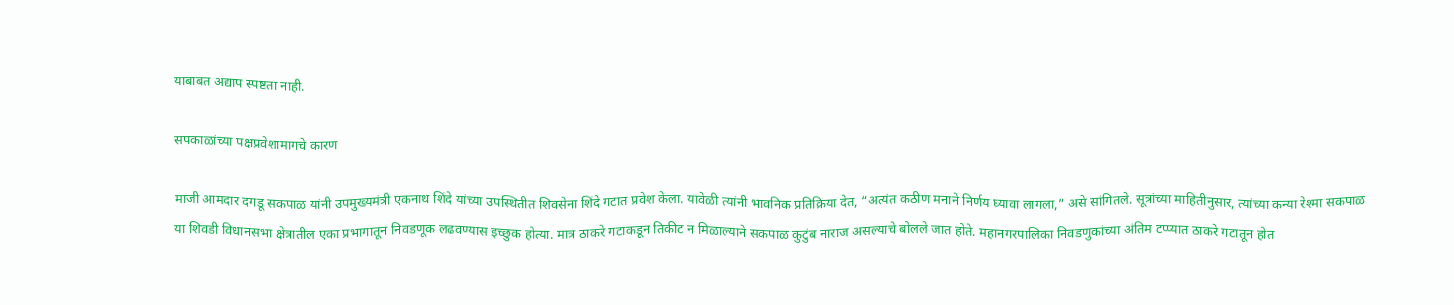याबाबत अद्याप स्पष्टता नाही.

सपकाळांच्या पक्षप्रवेशामागचे कारण

माजी आमदार दगडू सकपाळ यांनी उपमुख्यमंत्री एकनाथ शिंदे यांच्या उपस्थितीत शिवसेना शिंदे गटात प्रवेश केला. यावेळी त्यांनी भावनिक प्रतिक्रिया देत, “अत्यंत कठीण मनाने निर्णय घ्यावा लागला,” असे सांगितले. सूत्रांच्या माहितीनुसार, त्यांच्या कन्या रेश्मा सकपाळ या शिवडी विधानसभा क्षेत्रातील एका प्रभागातून निवडणूक लढवण्यास इच्छुक होत्या. मात्र ठाकरे गटाकडून तिकीट न मिळाल्याने सकपाळ कुटुंब नाराज असल्याचे बोलले जात होते. महानगरपालिका निवडणुकांच्या अंतिम टप्प्यात ठाकरे गटातून होत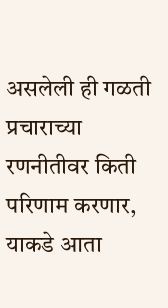असलेली ही गळती प्रचाराच्या रणनीतीवर किती परिणाम करणार, याकडे आता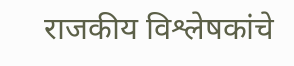राजकीय विश्लेषकांचे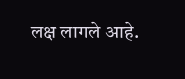लक्ष लागले आहे.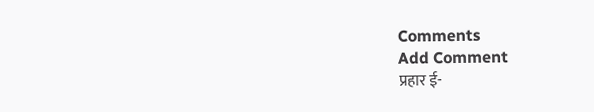Comments
Add Comment
प्रहार ई-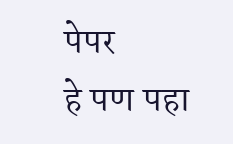पेपर
हे पण पहा